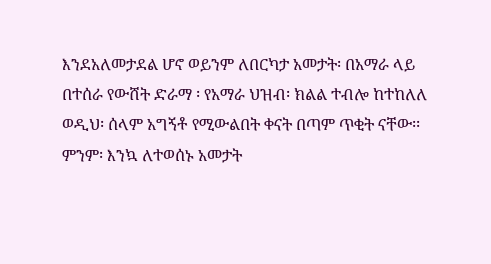እንደአለመታደል ሆኖ ወይንም ለበርካታ አመታት፡ በአማራ ላይ በተሰራ የውሸት ድራማ ፡ የአማራ ህዝብ፡ ክልል ተብሎ ከተከለለ ወዲህ፡ ሰላም አግኝቶ የሚውልበት ቀናት በጣም ጥቂት ናቸው፡፡ ምንም፡ እንኳ ለተወሰኑ አመታት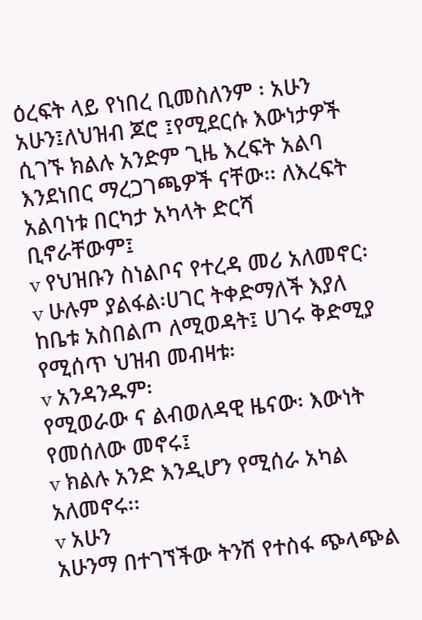ዕረፍት ላይ የነበረ ቢመስለንም ፡ አሁን አሁን፤ለህዝብ ጆሮ ፤የሚደርሱ እውነታዎች ሲገኙ ክልሉ አንድም ጊዜ እረፍት አልባ እንደነበር ማረጋገጫዎች ናቸው፡፡ ለእረፍት አልባነቱ በርካታ አካላት ድርሻ ቢኖራቸውም፤
v የህዝቡን ስነልቦና የተረዳ መሪ አለመኖር፡
v ሁሉም ያልፋል፡ሀገር ትቀድማለች እያለ ከቤቱ አስበልጦ ለሚወዳት፤ ሀገሩ ቅድሚያ የሚሰጥ ህዝብ መብዛቱ፡
v አንዳንዱም፡
የሚወራው ና ልብወለዳዊ ዜናው፡ እውነት የመሰለው መኖሩ፤
v ክልሉ አንድ እንዲሆን የሚሰራ አካል አለመኖሩ፡፡
v አሁን
አሁንማ በተገኘችው ትንሽ የተስፋ ጭላጭል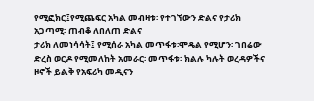የሚፎክር፤የሚጨፍር አካል መብዛቱ፡ የተገኘውን ድልና የታሪክ አጋጣሚ፡ ጠብቆ ለበለጠ ድልና
ታሪክ ለመነሳሳት፤ የሚሰራ አካል መጥፋቱ፡ሞዴል የሚሆን፡ ገበሬው
ድረስ ወርዶ የሚመለከት አመራር፡ መጥፋቱ፡ ክልሉ ካሉት ወረዳዎችና ዞኖች ይልቅ የአፍሪካ መዲናን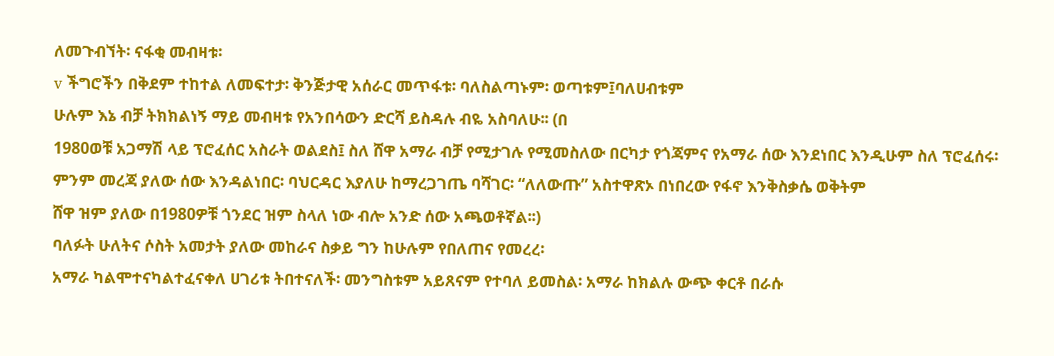ለመጉብኘት፡ ናፋቂ መብዛቱ፡
v ችግሮችን በቅደም ተከተል ለመፍተታ፡ ቅንጅታዊ አሰራር መጥፋቱ፡ ባለስልጣኑም፡ ወጣቱም፤ባለሀብቱም
ሁሉም እኔ ብቻ ትክክልነኝ ማይ መብዛቱ የአንበሳውን ድርሻ ይስዳሉ ብዬ አስባለሁ፡፡ (በ
1980ወቹ አጋማሽ ላይ ፕሮፈሰር አስራት ወልደስ፤ ስለ ሸዋ አማራ ብቻ የሚታገሉ የሚመስለው በርካታ የጎጃምና የአማራ ሰው እንደነበር እንዲሁም ስለ ፕሮፈሰሩ፡
ምንም መረጃ ያለው ሰው እንዳልነበር፡ ባህርዳር እያለሁ ከማረጋገጤ ባሻገር፡ “ለለውጡ” አስተዋጽኦ በነበረው የፋኖ እንቅስቃሴ ወቅትም
ሸዋ ዝም ያለው በ1980ዎቹ ጎንደር ዝም ስላለ ነው ብሎ አንድ ሰው አጫወቶኛል፡፡)
ባለፉት ሁለትና ሶስት አመታት ያለው መከራና ስቃይ ግን ከሁሉም የበለጠና የመረረ፡
አማራ ካልሞተናካልተፈናቀለ ሀገሪቱ ትበተናለች፡ መንግስቱም አይጸናም የተባለ ይመስል፡ አማራ ከክልሉ ውጭ ቀርቶ በራሱ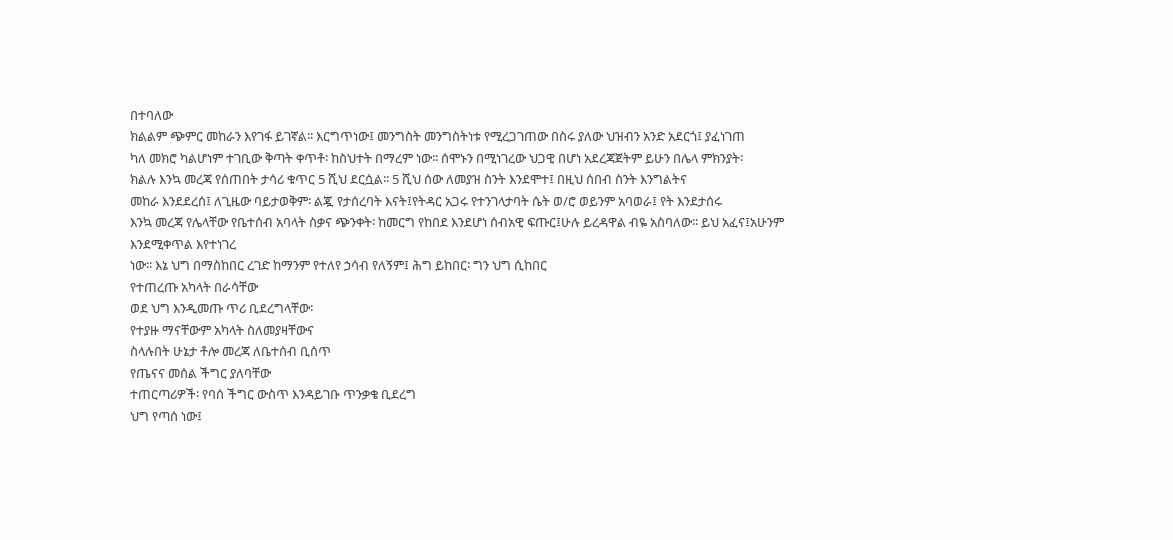በተባለው
ክልልም ጭምር መከራን እየገፋ ይገኛል፡፡ እርግጥነው፤ መንግስት መንግስትነቱ የሚረጋገጠው በስሩ ያለው ህዝብን አንድ አደርጎ፤ ያፈነገጠ
ካለ መክሮ ካልሆነም ተገቢው ቅጣት ቀጥቶ፡ ከስህተት በማረም ነው፡፡ ሰሞኑን በሚነገረው ህጋዊ በሆነ አደረጃጀትም ይሁን በሌላ ምክንያት፡
ክልሉ እንኳ መረጃ የሰጠበት ታሳሪ ቁጥር 5 ሺህ ደርሷል፡፡ 5 ሺህ ሰው ለመያዝ ስንት እንደሞተ፤ በዚህ ሰበብ ስንት እንግልትና
መከራ እንደደረሰ፤ ለጊዜው ባይታወቅም፡ ልጇ የታሰረባት እናት፤የትዳር አጋሩ የተንገላታባት ሴት ወ/ሮ ወይንም አባወራ፤ የት እንደታሰሩ
እንኳ መረጃ የሌላቸው የቤተሰብ አባላት ስቃና ጭንቀት፡ ከመርግ የከበደ እንደሆነ ሰብአዊ ፍጡር፤ሁሉ ይረዳዋል ብዬ አስባለው፡፡ ይህ አፈና፤አሁንም እንደሚቀጥል እየተነገረ
ነው፡፡ እኔ ህግ በማስከበር ረገድ ከማንም የተለየ ኃሳብ የለኝም፤ ሕግ ይከበር፡ ግን ህግ ሲከበር
የተጠረጡ አካላት በራሳቸው
ወደ ህግ እንዲመጡ ጥሪ ቢደረግላቸው፡
የተያዙ ማናቸውም አካላት ስለመያዛቸውና
ስላሉበት ሁኔታ ቶሎ መረጃ ለቤተሰብ ቢሰጥ
የጤናና መሰል ችግር ያለባቸው
ተጠርጣሪዎች፡ የባሰ ችግር ውስጥ እንዳይገቡ ጥንቃቄ ቢደረግ
ህግ የጣሰ ነው፤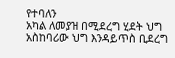የተባለን
አካል ለመያዝ በሚደረግ ሂደት ህግ አስከባሪው ህግ እንዳይጥስ ቢደረግ